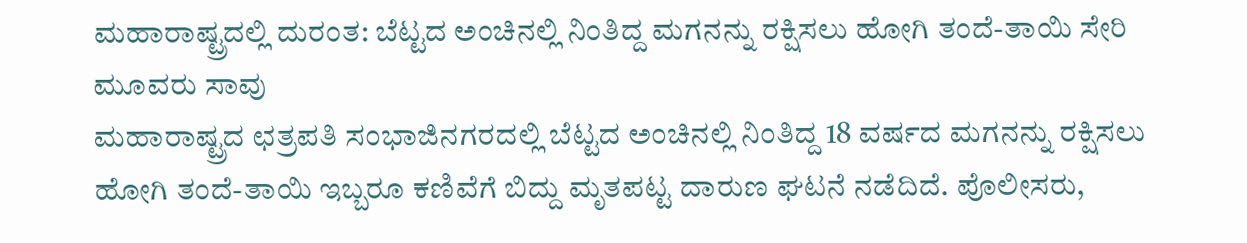ಮಹಾರಾಷ್ಟ್ರದಲ್ಲಿ ದುರಂತ: ಬೆಟ್ಟದ ಅಂಚಿನಲ್ಲಿ ನಿಂತಿದ್ದ ಮಗನನ್ನು ರಕ್ಷಿಸಲು ಹೋಗಿ ತಂದೆ-ತಾಯಿ ಸೇರಿ ಮೂವರು ಸಾವು
ಮಹಾರಾಷ್ಟ್ರದ ಛತ್ರಪತಿ ಸಂಭಾಜಿನಗರದಲ್ಲಿ ಬೆಟ್ಟದ ಅಂಚಿನಲ್ಲಿ ನಿಂತಿದ್ದ 18 ವರ್ಷದ ಮಗನನ್ನು ರಕ್ಷಿಸಲು ಹೋಗಿ ತಂದೆ-ತಾಯಿ ಇಬ್ಬರೂ ಕಣಿವೆಗೆ ಬಿದ್ದು ಮೃತಪಟ್ಟ ದಾರುಣ ಘಟನೆ ನಡೆದಿದೆ. ಪೊಲೀಸರು,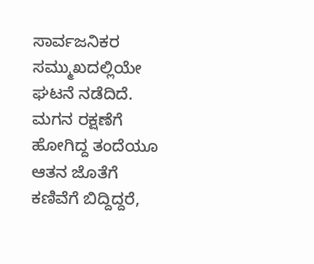ಸಾರ್ವಜನಿಕರ ಸಮ್ಮುಖದಲ್ಲಿಯೇ ಘಟನೆ ನಡೆದಿದೆ. ಮಗನ ರಕ್ಷಣೆಗೆ ಹೋಗಿದ್ದ ತಂದೆಯೂ ಆತನ ಜೊತೆಗೆ ಕಣಿವೆಗೆ ಬಿದ್ದಿದ್ದರೆ,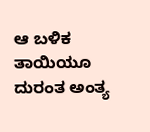ಆ ಬಳಿಕ ತಾಯಿಯೂ ದುರಂತ ಅಂತ್ಯ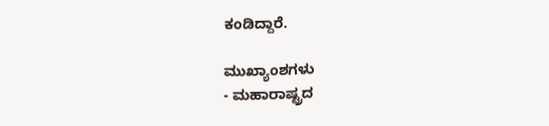ಕಂಡಿದ್ದಾರೆ.

ಮುಖ್ಯಾಂಶಗಳು
- ಮಹಾರಾಷ್ಟ್ರದ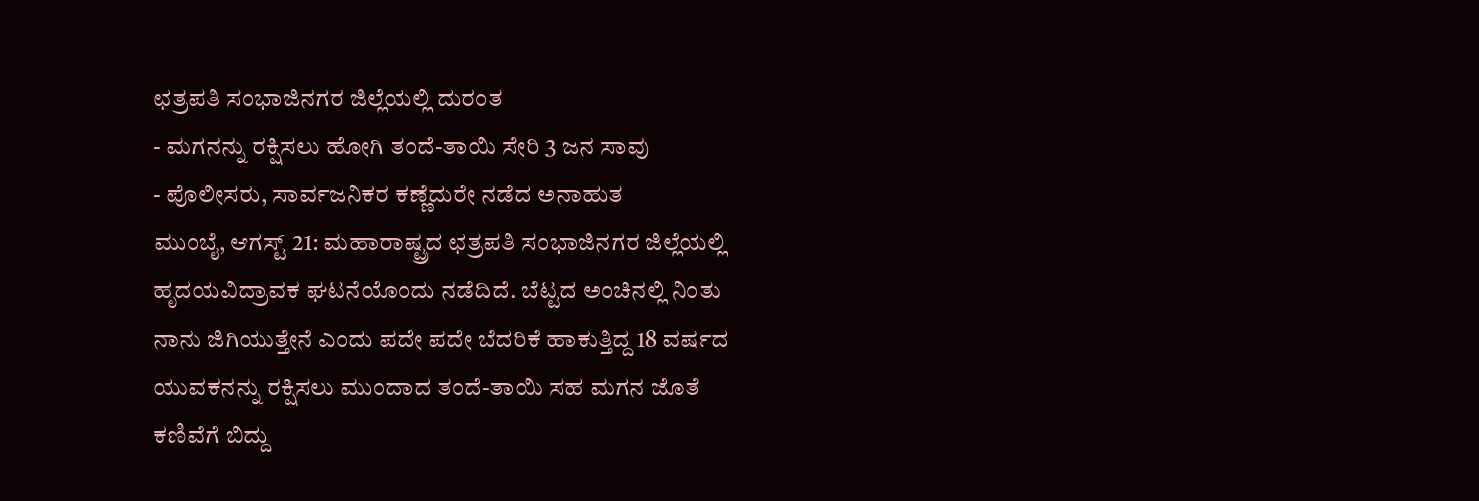ಛತ್ರಪತಿ ಸಂಭಾಜಿನಗರ ಜಿಲ್ಲೆಯಲ್ಲಿ ದುರಂತ
- ಮಗನನ್ನು ರಕ್ಷಿಸಲು ಹೋಗಿ ತಂದೆ-ತಾಯಿ ಸೇರಿ 3 ಜನ ಸಾವು
- ಪೊಲೀಸರು, ಸಾರ್ವಜನಿಕರ ಕಣ್ಣೆದುರೇ ನಡೆದ ಅನಾಹುತ
ಮುಂಬೈ, ಆಗಸ್ಟ್ 21: ಮಹಾರಾಷ್ಟ್ರದ ಛತ್ರಪತಿ ಸಂಭಾಜಿನಗರ ಜಿಲ್ಲೆಯಲ್ಲಿ ಹೃದಯವಿದ್ರಾವಕ ಘಟನೆಯೊಂದು ನಡೆದಿದೆ. ಬೆಟ್ಟದ ಅಂಚಿನಲ್ಲಿ ನಿಂತು ನಾನು ಜಿಗಿಯುತ್ತೇನೆ ಎಂದು ಪದೇ ಪದೇ ಬೆದರಿಕೆ ಹಾಕುತ್ತಿದ್ದ 18 ವರ್ಷದ ಯುವಕನನ್ನು ರಕ್ಷಿಸಲು ಮುಂದಾದ ತಂದೆ-ತಾಯಿ ಸಹ ಮಗನ ಜೊತೆ ಕಣಿವೆಗೆ ಬಿದ್ದು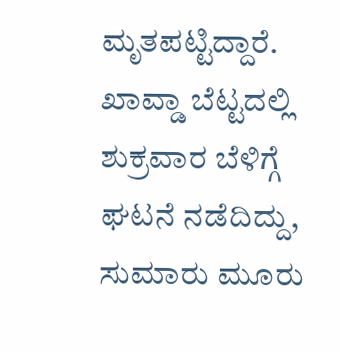ಮೃತಪಟ್ಟಿದ್ದಾರೆ. ಖಾವ್ಡಾ ಬೆಟ್ಟದಲ್ಲಿ ಶುಕ್ರವಾರ ಬೆಳಿಗ್ಗೆ ಘಟನೆ ನಡೆದಿದ್ದು, ಸುಮಾರು ಮೂರು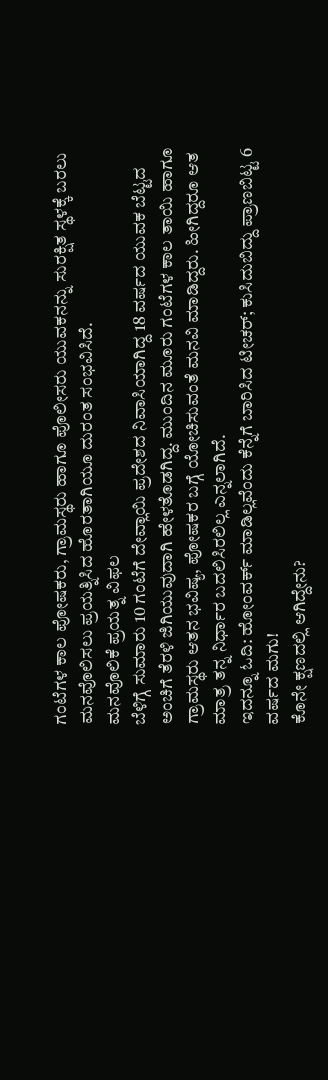ಗಂಟೆಗಳ ಕಾಲ ಪೋಷಕರು, ಗ್ರಾಮಸ್ಥರು ಹಾಗೂ ಪೊಲೀಸರು ಯುವಕನನ್ನು ಸುರಕ್ಷಿತ ಸ್ಥಳಕ್ಕೆ ಬರಲು ಮನವೊಲಿಸಲು ಪ್ರಯತ್ನಿಸಿದ ಹೊರತಾಗಿಯೂ ದುರಂತ ಸಂಭವಿಸಿದೆ.
ಮನವೊಲಿಕೆ ಪ್ರಯತ್ನ ವಿಫಲ
ಬೆಳಿಗ್ಗೆ ಸುಮಾರು 10 ಗಂಟೆಗೆ ದೇವ್ಲಾಯಿ ಪ್ರದೇಶದ ನಿವಾಸಿಯಾಗಿದ್ದ 18 ವರ್ಷದ ಯುವಕ ಬೆಟ್ಟದ ಅಂಚಿಗೆ ತೆರಳಿ ಜಿಗಿಯುವುದಾಗಿ ಹೇಳತೊಡಗಿದ್ದ. ಮುಂದಿನ ಮೂರು ಗಂಟೆಗಳ ಕಾಲ ತಾಯಿ ಹಾಗೂ ಗ್ರಾಮಸ್ಥರು ಆತನ ಭವಿಷ್ಯ, ಪೋಷಕರ ಬಗ್ಗೆ ಯೋಚಿಸುವಂತೆ ಮನವಿ ಮಾಡಿದ್ದರು. ಹೀಗಿದ್ದರೂ ಆತ ಮಾತ್ರ ತನ್ನ ನಿರ್ಧಾರ ಬದಲಿಸಿರಲಿಲ್ಲ ಎನ್ನಲಾಗಿದೆ.
ಇದನ್ನೂ ಓದಿ: ಹೋಂವರ್ಕ್ ಮಾಡಿಲ್ಲವೆಂದು ಕೆನ್ನೆಗೆ ಬಾರಿಸಿದ ಟೀಚರ್; ಕುಸಿದುಬಿದ್ದು ಪ್ರಾಣಬಿಟ್ಟ 6 ವರ್ಷದ ಮಗು!
ಕೊನೇ ಕ್ಷಣದಲ್ಲಿ ಆಗಿದ್ದೇನು?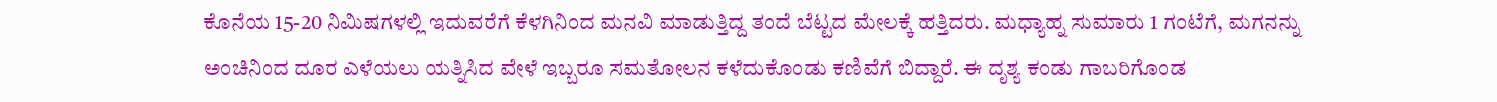ಕೊನೆಯ 15-20 ನಿಮಿಷಗಳಲ್ಲಿ ಇದುವರೆಗೆ ಕೆಳಗಿನಿಂದ ಮನವಿ ಮಾಡುತ್ತಿದ್ದ ತಂದೆ ಬೆಟ್ಟದ ಮೇಲಕ್ಕೆ ಹತ್ತಿದರು. ಮಧ್ಯಾಹ್ನ ಸುಮಾರು 1 ಗಂಟೆಗೆ, ಮಗನನ್ನು ಅಂಚಿನಿಂದ ದೂರ ಎಳೆಯಲು ಯತ್ನಿಸಿದ ವೇಳೆ ಇಬ್ಬರೂ ಸಮತೋಲನ ಕಳೆದುಕೊಂಡು ಕಣಿವೆಗೆ ಬಿದ್ದಾರೆ. ಈ ದೃಶ್ಯ ಕಂಡು ಗಾಬರಿಗೊಂಡ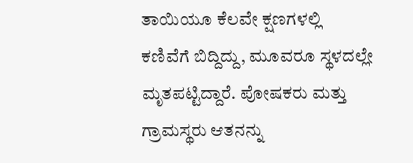ತಾಯಿಯೂ ಕೆಲವೇ ಕ್ಷಣಗಳಲ್ಲಿ ಕಣಿವೆಗೆ ಬಿದ್ದಿದ್ದು, ಮೂವರೂ ಸ್ಥಳದಲ್ಲೇ ಮೃತಪಟ್ಟಿದ್ದಾರೆ. ಪೋಷಕರು ಮತ್ತು ಗ್ರಾಮಸ್ಥರು ಆತನನ್ನು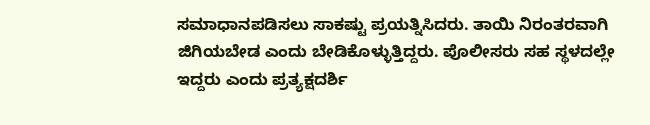ಸಮಾಧಾನಪಡಿಸಲು ಸಾಕಷ್ಟು ಪ್ರಯತ್ನಿಸಿದರು. ತಾಯಿ ನಿರಂತರವಾಗಿ ಜಿಗಿಯಬೇಡ ಎಂದು ಬೇಡಿಕೊಳ್ಳುತ್ತಿದ್ದರು. ಪೊಲೀಸರು ಸಹ ಸ್ಥಳದಲ್ಲೇ ಇದ್ದರು ಎಂದು ಪ್ರತ್ಯಕ್ಷದರ್ಶಿ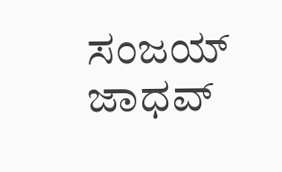ಸಂಜಯ್ ಜಾಧವ್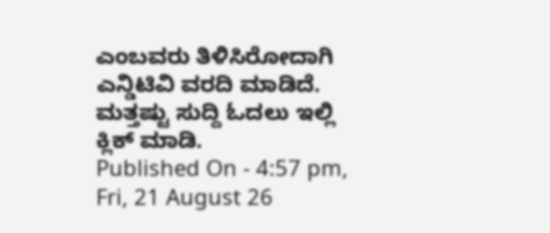ಎಂಬವರು ತಿಳಿಸಿರೋದಾಗಿ ಎನ್ಡಿಟಿವಿ ವರದಿ ಮಾಡಿದೆ.
ಮತ್ತಷ್ಟು ಸುದ್ದಿ ಓದಲು ಇಲ್ಲಿ ಕ್ಲಿಕ್ ಮಾಡಿ.
Published On - 4:57 pm, Fri, 21 August 26